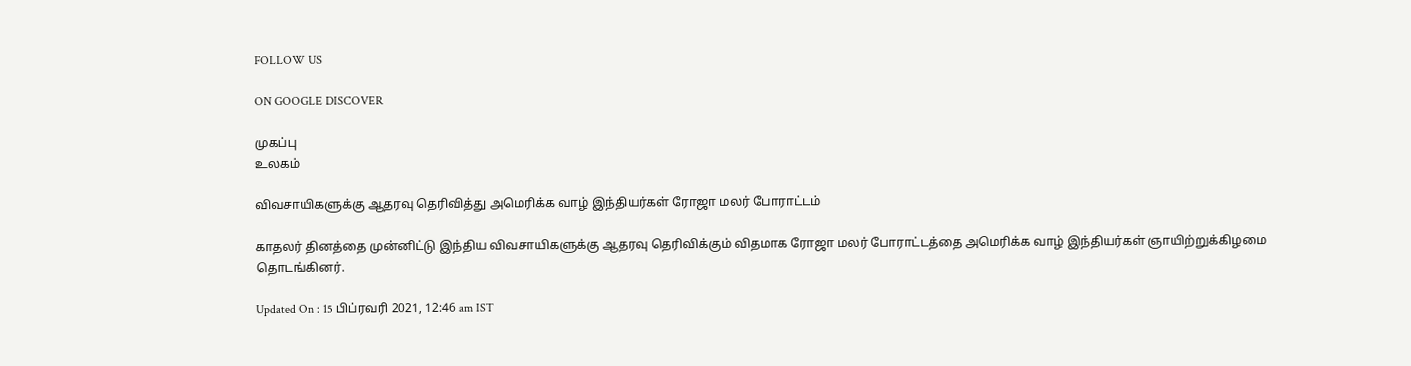FOLLOW US

ON GOOGLE DISCOVER

முகப்பு
உலகம்

விவசாயிகளுக்கு ஆதரவு தெரிவித்து அமெரிக்க வாழ் இந்தியர்கள் ரோஜா மலர் போராட்டம்

காதலர் தினத்தை முன்னிட்டு இந்திய விவசாயிகளுக்கு ஆதரவு தெரிவிக்கும் விதமாக ரோஜா மலர் போராட்டத்தை அமெரிக்க வாழ் இந்தியர்கள் ஞாயிற்றுக்கிழமை தொடங்கினர்.

Updated On : 15 பிப்ரவரி 2021, 12:46 am IST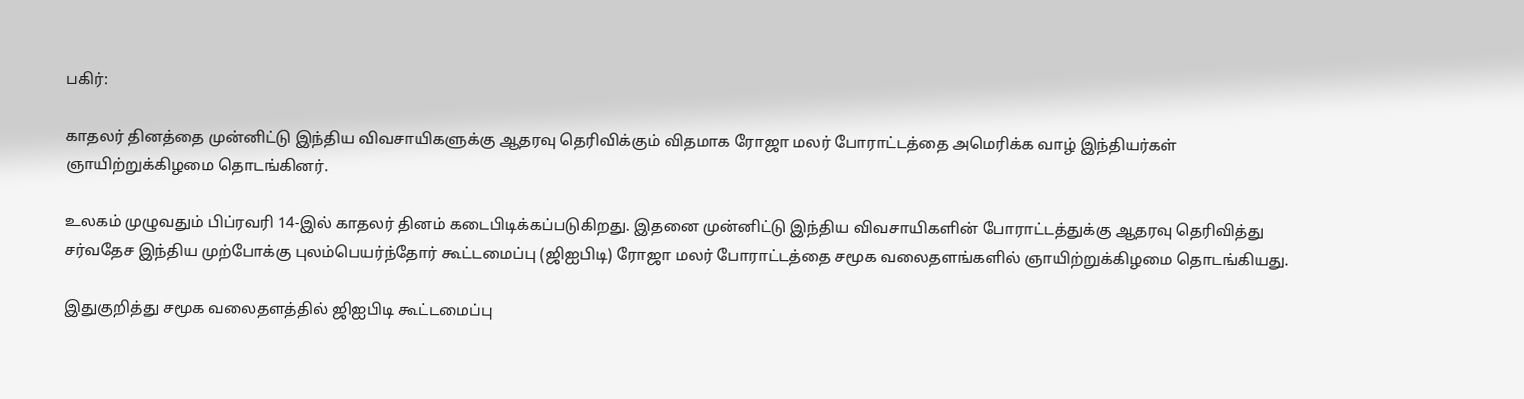பகிர்:

காதலர் தினத்தை முன்னிட்டு இந்திய விவசாயிகளுக்கு ஆதரவு தெரிவிக்கும் விதமாக ரோஜா மலர் போராட்டத்தை அமெரிக்க வாழ் இந்தியர்கள் ஞாயிற்றுக்கிழமை தொடங்கினர்.

உலகம் முழுவதும் பிப்ரவரி 14-இல் காதலர் தினம் கடைபிடிக்கப்படுகிறது. இதனை முன்னிட்டு இந்திய விவசாயிகளின் போராட்டத்துக்கு ஆதரவு தெரிவித்து சர்வதேச இந்திய முற்போக்கு புலம்பெயர்ந்தோர் கூட்டமைப்பு (ஜிஐபிடி) ரோஜா மலர் போராட்டத்தை சமூக வலைதளங்களில் ஞாயிற்றுக்கிழமை தொடங்கியது.

இதுகுறித்து சமூக வலைதளத்தில் ஜிஐபிடி கூட்டமைப்பு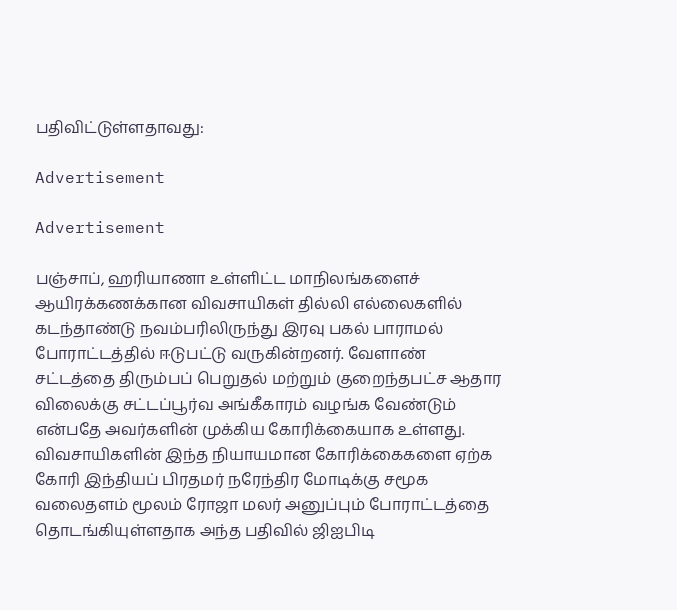பதிவிட்டுள்ளதாவது:

Advertisement

Advertisement

பஞ்சாப், ஹரியாணா உள்ளிட்ட மாநிலங்களைச் ஆயிரக்கணக்கான விவசாயிகள் தில்லி எல்லைகளில் கடந்தாண்டு நவம்பரிலிருந்து இரவு பகல் பாராமல் போராட்டத்தில் ஈடுபட்டு வருகின்றனர். வேளாண் சட்டத்தை திரும்பப் பெறுதல் மற்றும் குறைந்தபட்ச ஆதார விலைக்கு சட்டப்பூர்வ அங்கீகாரம் வழங்க வேண்டும் என்பதே அவர்களின் முக்கிய கோரிக்கையாக உள்ளது. விவசாயிகளின் இந்த நியாயமான கோரிக்கைகளை ஏற்க கோரி இந்தியப் பிரதமர் நரேந்திர மோடிக்கு சமூக வலைதளம் மூலம் ரோஜா மலர் அனுப்பும் போராட்டத்தை தொடங்கியுள்ளதாக அந்த பதிவில் ஜிஐபிடி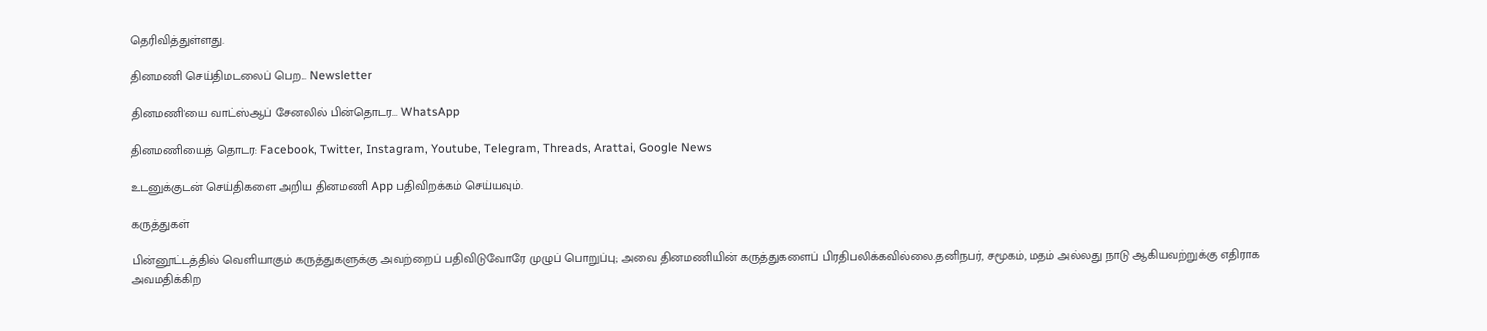தெரிவித்துள்ளது.

தினமணி செய்திமடலைப் பெற... Newsletter

தினமணி'யை வாட்ஸ்ஆப் சேனலில் பின்தொடர... WhatsApp

தினமணியைத் தொடர: Facebook, Twitter, Instagram, Youtube, Telegram, Threads, Arattai, Google News

உடனுக்குடன் செய்திகளை அறிய தினமணி App பதிவிறக்கம் செய்யவும்.

கருத்துகள்

பின்னூட்டத்தில் வெளியாகும் கருத்துகளுக்கு அவற்றைப் பதிவிடுவோரே முழுப் பொறுப்பு; அவை தினமணியின் கருத்துகளைப் பிரதிபலிக்கவில்லை.தனிநபர், சமூகம், மதம் அல்லது நாடு ஆகியவற்றுக்கு எதிராக அவமதிக்கிற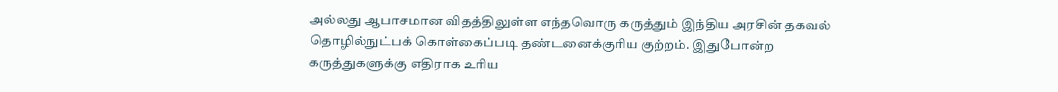அல்லது ஆபாசமான விதத்திலுள்ள எந்தவொரு கருத்தும் இந்திய அரசின் தகவல் தொழில்நுட்பக் கொள்கைப்படி தண்டனைக்குரிய குற்றம். இதுபோன்ற கருத்துகளுக்கு எதிராக உரிய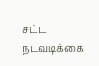சட்ட நடவடிக்கை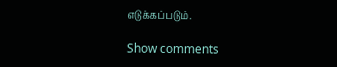எடுக்கப்படும்.

Show comments